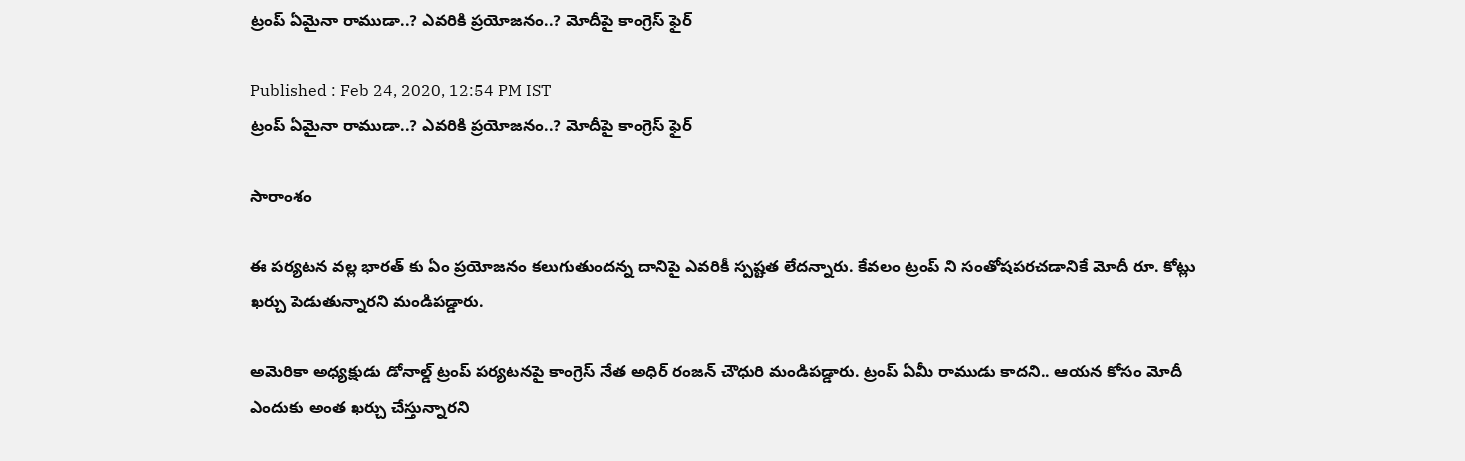ట్రంప్ ఏమైనా రాముడా..? ఎవరికి ప్రయోజనం..? మోదీపై కాంగ్రెస్ ఫైర్

Published : Feb 24, 2020, 12:54 PM IST
ట్రంప్ ఏమైనా రాముడా..? ఎవరికి ప్రయోజనం..? మోదీపై కాంగ్రెస్ ఫైర్

సారాంశం

ఈ పర్యటన వల్ల భారత్ కు ఏం ప్రయోజనం కలుగుతుందన్న దానిపై ఎవరికీ స్పష్టత లేదన్నారు. కేవలం ట్రంప్ ని సంతోషపరచడానికే మోదీ రూ. కోట్లు ఖర్చు పెడుతున్నారని మండిపడ్డారు.

అమెరికా అధ్యక్షుడు డోనాల్డ్ ట్రంప్ పర్యటనపై కాంగ్రెస్ నేత అధిర్ రంజన్ చౌధురి మండిపడ్డారు. ట్రంప్ ఏమీ రాముడు కాదని.. ఆయన కోసం మోదీ ఎందుకు అంత ఖర్చు చేస్తున్నారని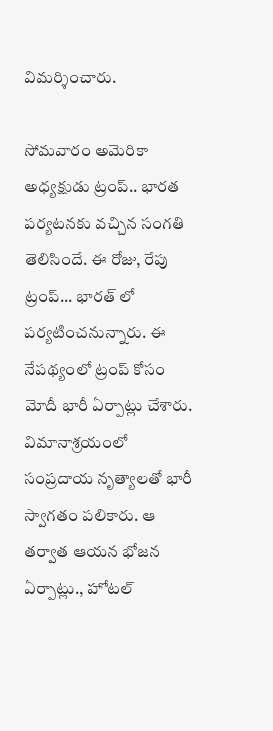విమర్శించారు.

సోమవారం అమెరికా అధ్యక్షుడు ట్రంప్.. భారత పర్యటనకు వచ్చిన సంగతి తెలిసిందే. ఈ రోజు, రేపు ట్రంప్... భారత్ లో పర్యటించనున్నారు. ఈ నేపథ్యంలో ట్రంప్ కోసం మోదీ భారీ ఏర్పాట్లు చేశారు. విమానాశ్రయంలో సంప్రదాయ నృత్యాలతో భారీ స్వాగతం పలికారు. ఆ తర్వాత ఆయన భోజన ఏర్పాట్లు., హోటల్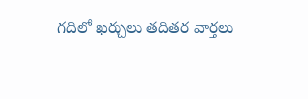గదిలో ఖర్చులు తదితర వార్తలు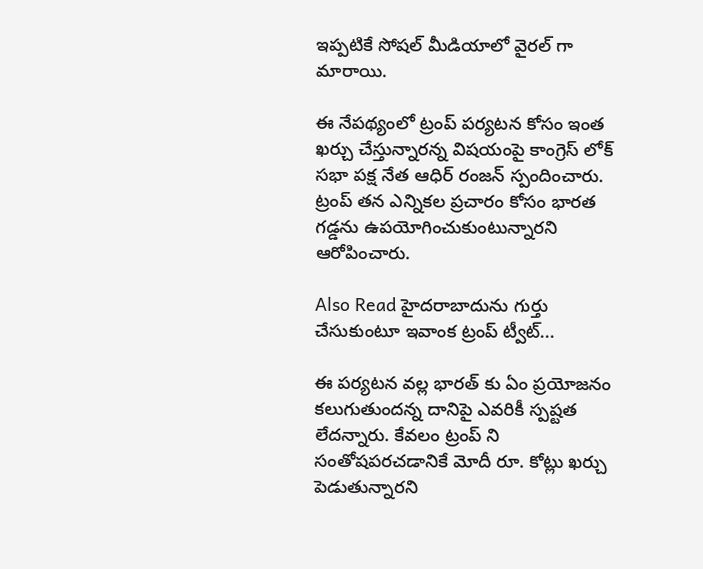ఇప్పటికే సోషల్ మీడియాలో వైరల్ గా మారాయి.

ఈ నేపథ్యంలో ట్రంప్ పర్యటన కోసం ఇంత ఖర్చు చేస్తున్నారన్న విషయంపై కాంగ్రెస్ లోక్ సభా పక్ష నేత ఆధిర్ రంజన్ స్పందించారు. ట్రంప్ తన ఎన్నికల ప్రచారం కోసం భారత గడ్డను ఉపయోగించుకుంటున్నారని ఆరోపించారు.

Also Read హైదరాబాదును గుర్తు చేసుకుంటూ ఇవాంక ట్రంప్ ట్వీట్...

ఈ పర్యటన వల్ల భారత్ కు ఏం ప్రయోజనం కలుగుతుందన్న దానిపై ఎవరికీ స్పష్టత లేదన్నారు. కేవలం ట్రంప్ ని సంతోషపరచడానికే మోదీ రూ. కోట్లు ఖర్చు పెడుతున్నారని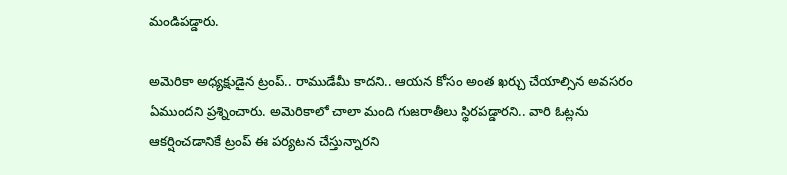మండిపడ్డారు.

అమెరికా అధ్యక్షుడైన ట్రంప్.. రాముడేమీ కాదని.. ఆయన కోసం అంత ఖర్చు చేయాల్సిన అవసరం ఏముందని ప్రశ్నించారు. అమెరికాలో చాలా మంది గుజరాతీలు స్థిరపడ్డారని.. వారి ఓట్లను ఆకర్షించడానికే ట్రంప్ ఈ పర్యటన చేస్తున్నారని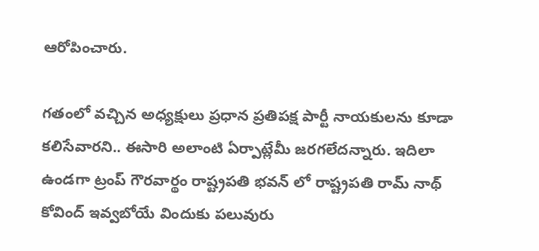ఆరోపించారు.

గతంలో వచ్చిన అధ్యక్షులు ప్రధాన ప్రతిపక్ష పార్టీ నాయకులను కూడా కలిసేవారని.. ఈసారి అలాంటి ఏర్పాట్లేమీ జరగలేదన్నారు. ఇదిలా ఉండగా ట్రంప్ గౌరవార్థం రాష్ట్రపతి భవన్ లో రాష్ట్రపతి రామ్ నాథ్ కోవింద్ ఇవ్వబోయే విందుకు పలువురు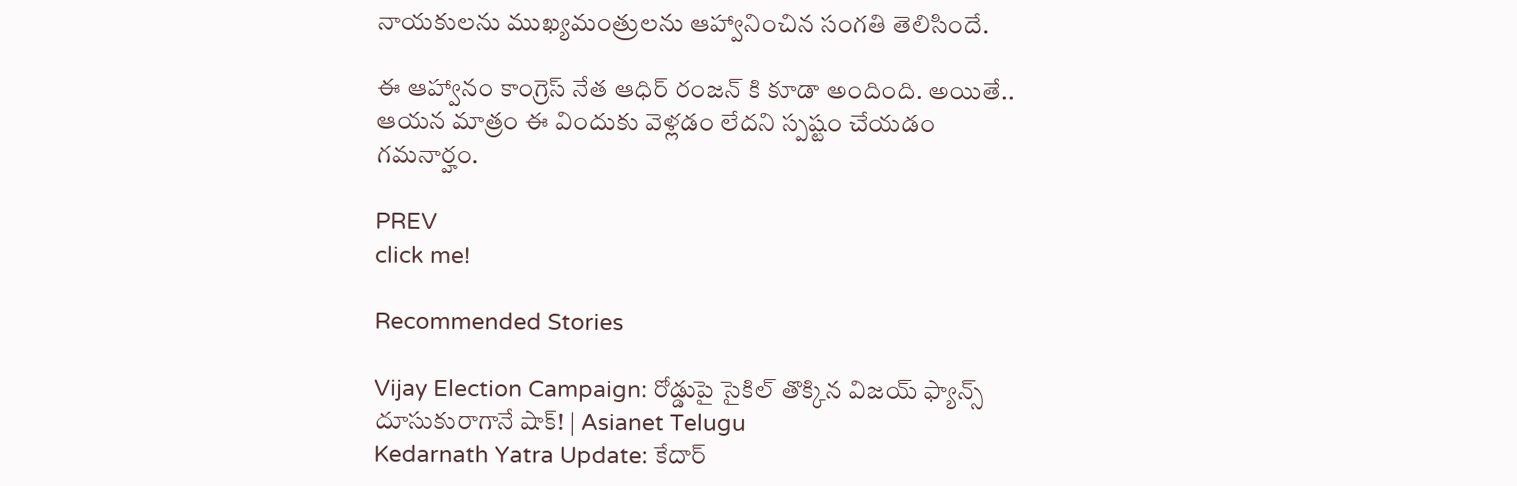నాయకులను ముఖ్యమంత్రులను ఆహ్వానించిన సంగతి తెలిసిందే.

ఈ ఆహ్వానం కాంగ్రెస్ నేత ఆధిర్ రంజన్ కి కూడా అందింది. అయితే.. ఆయన మాత్రం ఈ విందుకు వెళ్లడం లేదని స్పష్టం చేయడం గమనార్హం.

PREV
click me!

Recommended Stories

Vijay Election Campaign: రోడ్డుపై సైకిల్ తొక్కిన విజయ్ ఫ్యాన్స్ దూసుకురాగానే షాక్! | Asianet Telugu
Kedarnath Yatra Update: కేదార్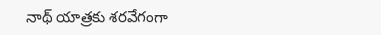నాథ్ యాత్రకు శరవేగంగా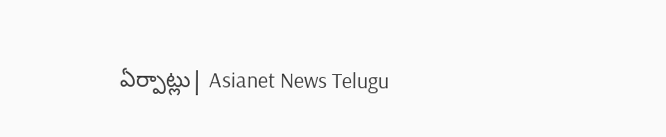ఏర్పాట్లు| Asianet News Telugu